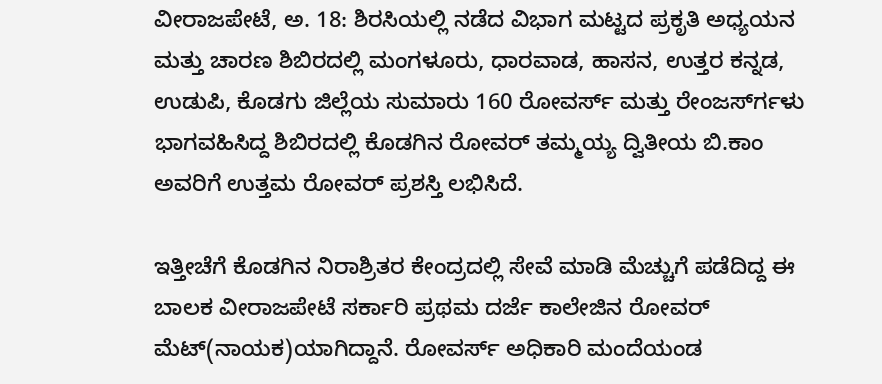ವೀರಾಜಪೇಟೆ, ಅ. 18: ಶಿರಸಿಯಲ್ಲಿ ನಡೆದ ವಿಭಾಗ ಮಟ್ಟದ ಪ್ರಕೃತಿ ಅಧ್ಯಯನ ಮತ್ತು ಚಾರಣ ಶಿಬಿರದಲ್ಲಿ ಮಂಗಳೂರು, ಧಾರವಾಡ, ಹಾಸನ, ಉತ್ತರ ಕನ್ನಡ, ಉಡುಪಿ, ಕೊಡಗು ಜಿಲ್ಲೆಯ ಸುಮಾರು 160 ರೋವರ್ಸ್ ಮತ್ತು ರೇಂಜರ್ಸ್‍ಗಳು ಭಾಗವಹಿಸಿದ್ದ ಶಿಬಿರದಲ್ಲಿ ಕೊಡಗಿನ ರೋವರ್ ತಮ್ಮಯ್ಯ ದ್ವಿತೀಯ ಬಿ.ಕಾಂ ಅವರಿಗೆ ಉತ್ತಮ ರೋವರ್ ಪ್ರಶಸ್ತಿ ಲಭಿಸಿದೆ.

ಇತ್ತೀಚೆಗೆ ಕೊಡಗಿನ ನಿರಾಶ್ರಿತರ ಕೇಂದ್ರದಲ್ಲಿ ಸೇವೆ ಮಾಡಿ ಮೆಚ್ಚುಗೆ ಪಡೆದಿದ್ದ ಈ ಬಾಲಕ ವೀರಾಜಪೇಟೆ ಸರ್ಕಾರಿ ಪ್ರಥಮ ದರ್ಜೆ ಕಾಲೇಜಿನ ರೋವರ್ ಮೆಟ್(ನಾಯಕ)ಯಾಗಿದ್ದಾನೆ. ರೋವರ್ಸ್ ಅಧಿಕಾರಿ ಮಂದೆಯಂಡ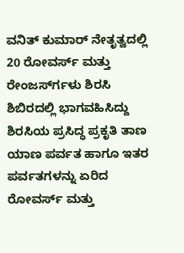ವನಿತ್ ಕುಮಾರ್ ನೇತೃತ್ವದಲ್ಲಿ 20 ರೋವರ್ಸ್ ಮತ್ತು ರೇಂಜರ್ಸ್‍ಗಳು ಶಿರಸಿ ಶಿಬಿರದಲ್ಲಿ ಭಾಗವಹಿಸಿದ್ದು ಶಿರಸಿಯ ಪ್ರಸಿದ್ಧ ಪ್ರಕೃತಿ ತಾಣ ಯಾಣ ಪರ್ವತ ಹಾಗೂ ಇತರ ಪರ್ವತಗಳನ್ನು ಏರಿದ ರೋವರ್ಸ್ ಮತ್ತು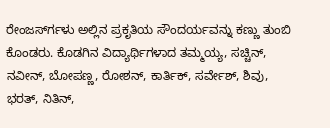ರೇಂಜರ್ಸ್‍ಗಳು ಅಲ್ಲಿನ ಪ್ರಕೃತಿಯ ಸೌಂದರ್ಯವನ್ನು ಕಣ್ಣು ತುಂಬಿ ಕೊಂಡರು. ಕೊಡಗಿನ ವಿದ್ಯಾರ್ಥಿಗಳಾದ ತಮ್ಮಯ್ಯ, ಸಚ್ಚಿನ್, ನವೀನ್, ಬೋಪಣ್ಣ, ರೋಶನ್, ಕಾರ್ತಿಕ್, ಸರ್ವೇಶ್, ಶಿವು, ಭರತ್, ನಿತಿನ್,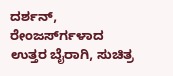ದರ್ಶನ್, ರೇಂಜರ್ಸ್‍ಗಳಾದ ಉತ್ತರ ಬೈರಾಗಿ, ಸುಚಿತ್ರ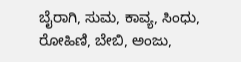ಬೈರಾಗಿ, ಸುಮ, ಕಾವ್ಯ, ಸಿಂಧು, ರೋಹಿಣಿ, ಬೇಬಿ, ಅಂಜು,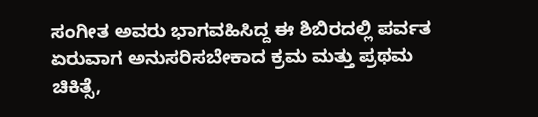ಸಂಗೀತ ಅವರು ಭಾಗವಹಿಸಿದ್ದ ಈ ಶಿಬಿರದಲ್ಲಿ ಪರ್ವತ ಏರುವಾಗ ಅನುಸರಿಸಬೇಕಾದ ಕ್ರಮ ಮತ್ತು ಪ್ರಥಮ ಚಿಕಿತ್ಸೆ,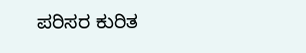ಪರಿಸರ ಕುರಿತ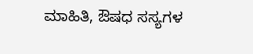ಮಾಹಿತಿ, ಔಷಧ ಸಸ್ಯಗಳ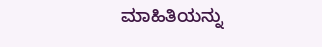ಮಾಹಿತಿಯನ್ನು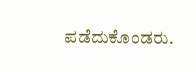ಪಡೆದುಕೊಂಡರು.